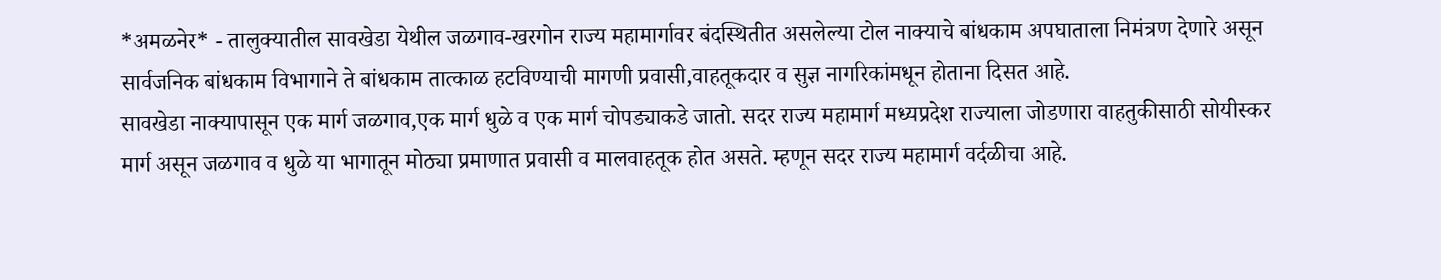*अमळनेर* - तालुक्यातील सावखेडा येथील जळगाव-खरगोन राज्य महामार्गावर बंदस्थितीत असलेल्या टोल नाक्याचे बांधकाम अपघाताला निमंत्रण देणारे असून सार्वजनिक बांधकाम विभागाने ते बांधकाम तात्काळ हटविण्याची मागणी प्रवासी,वाहतूकदार व सुज्ञ नागरिकांमधून होताना दिसत आहे.
सावखेडा नाक्यापासून एक मार्ग जळगाव,एक मार्ग धुळे व एक मार्ग चोपड्याकडे जातो. सदर राज्य महामार्ग मध्यप्रदेश राज्याला जोडणारा वाहतुकीसाठी सोयीस्कर मार्ग असून जळगाव व धुळे या भागातून मोठ्या प्रमाणात प्रवासी व मालवाहतूक होत असते. म्हणून सदर राज्य महामार्ग वर्दळीचा आहे.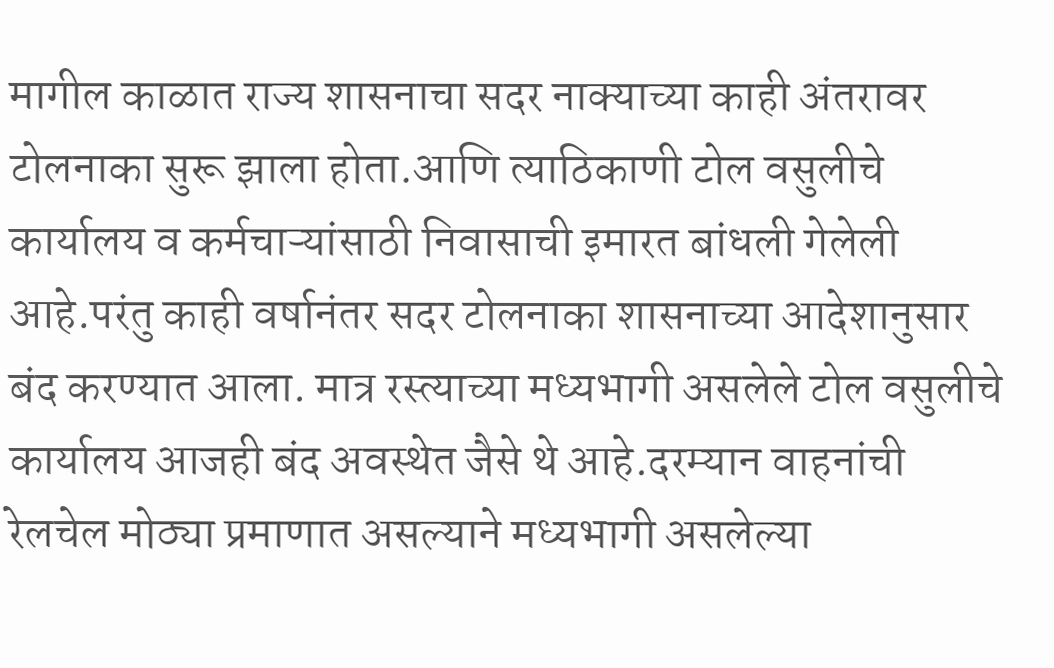मागील काळात राज्य शासनाचा सदर नाक्याच्या काही अंतरावर टोलनाका सुरू झाला होता.आणि त्याठिकाणी टोल वसुलीचे कार्यालय व कर्मचाऱ्यांसाठी निवासाची इमारत बांधली गेलेली आहे.परंतु काही वर्षानंतर सदर टोलनाका शासनाच्या आदेशानुसार बंद करण्यात आला. मात्र रस्त्याच्या मध्यभागी असलेले टोल वसुलीचे कार्यालय आजही बंद अवस्थेत जैसे थे आहे.दरम्यान वाहनांची रेलचेल मोठ्या प्रमाणात असल्याने मध्यभागी असलेल्या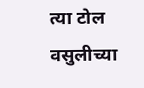त्या टोल वसुलीच्या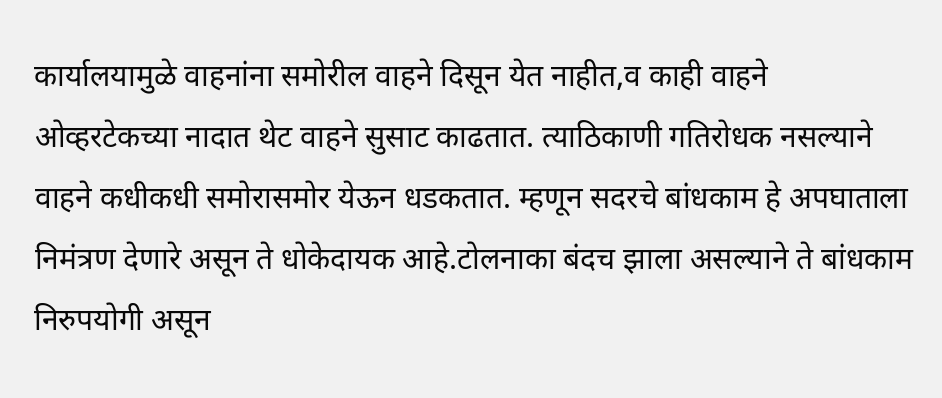कार्यालयामुळे वाहनांना समोरील वाहने दिसून येत नाहीत,व काही वाहने ओव्हरटेकच्या नादात थेट वाहने सुसाट काढतात. त्याठिकाणी गतिरोधक नसल्याने वाहने कधीकधी समोरासमोर येऊन धडकतात. म्हणून सदरचे बांधकाम हे अपघाताला निमंत्रण देणारे असून ते धोकेदायक आहे.टोलनाका बंदच झाला असल्याने ते बांधकाम निरुपयोगी असून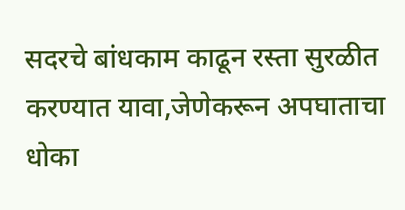सदरचे बांधकाम काढून रस्ता सुरळीत करण्यात यावा,जेणेकरून अपघाताचा धोका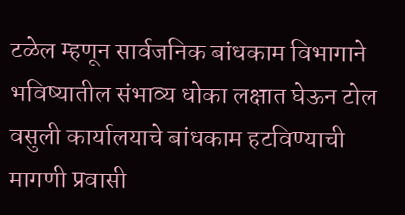टळेल म्हणून सार्वजनिक बांधकाम विभागाने भविष्यातील संभाव्य धोका लक्षात घेऊन टोल वसुली कार्यालयाचे बांधकाम हटविण्याची मागणी प्रवासी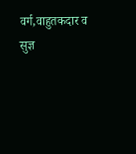वर्ग,वाहुतकदार व सुज्ञ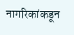नागरिकांकडून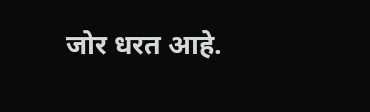जोर धरत आहे.